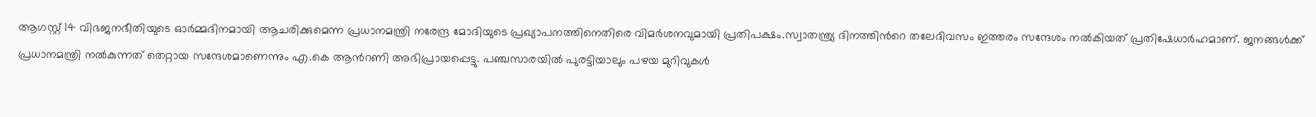ആഗസ്റ്റ് 14 വിഭജനഭീതിയുടെ ഓര്‍മ്മദിനമായി ആചരിക്കുമെന്ന പ്രധാനമന്ത്രി നരേന്ദ്ര മോദിയുടെ പ്രഖ്യാപനത്തിനെതിരെ വിമര്‍ശനവുമായി പ്രതിപക്ഷം.സ്വാതന്ത്ര്യ ദിനത്തിന്‍റെ തലേദിവസം ഇത്തരം സന്ദേശം നൽകിയത് പ്രതിഷേധാർഹമാണ്. ജനങ്ങൾക്ക് പ്രധാനമന്ത്രി നൽകുന്നത് തെറ്റായ സന്ദേശമാണെന്നും എ.കെ ആൻറണി അഭിപ്രായപ്പെട്ടു. പഞ്ചസാരയിൽ പുരട്ടിയാലും പഴയ മുറിവുകൾ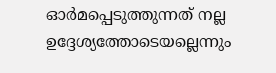ഓർമപ്പെടുത്തുന്നത് നല്ല ഉദ്ദേശ്യത്തോടെയല്ലെന്നും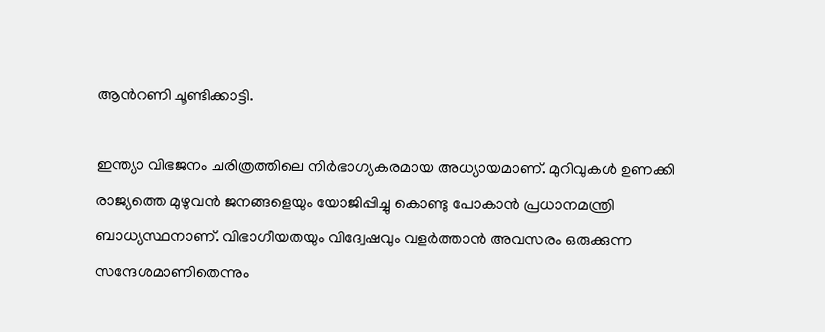ആന്‍റണി ചൂണ്ടിക്കാട്ടി.

ഇന്ത്യാ വിഭജനം ചരിത്രത്തിലെ നിർഭാഗ്യകരമായ അധ്യായമാണ്. മുറിവുകൾ ഉണക്കി രാജ്യത്തെ മുഴുവൻ ജനങ്ങളെയും യോജിപ്പിച്ചു കൊണ്ടു പോകാൻ പ്രധാനമന്ത്രി ബാധ്യസ്ഥനാണ്. വിഭാഗീയതയും വിദ്വേഷവും വളർത്താൻ അവസരം ഒരുക്കുന്ന സന്ദേശമാണിതെന്നും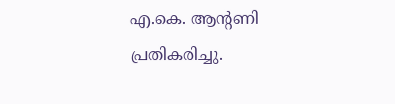എ.കെ. ആന്‍റണി പ്രതികരിച്ചു.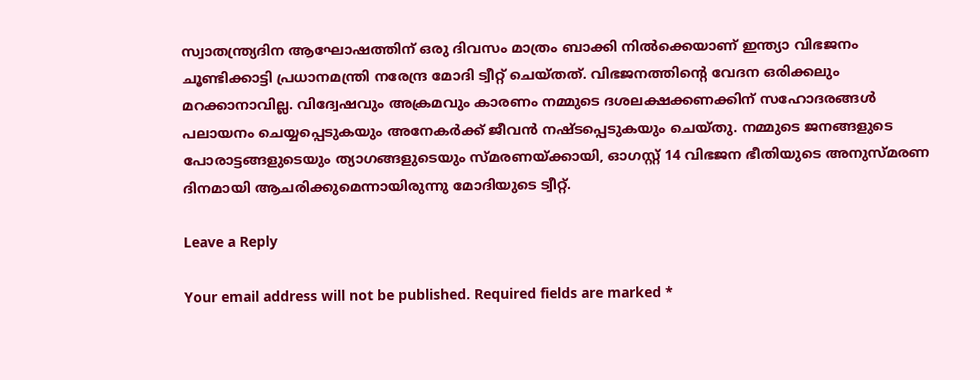സ്വാതന്ത്ര്യദിന ആഘോഷത്തിന് ഒരു ദിവസം മാത്രം ബാക്കി നിൽക്കെയാണ് ഇന്ത്യാ വിഭജനം ചൂണ്ടിക്കാട്ടി പ്രധാനമന്ത്രി നരേന്ദ്ര മോദി ട്വീറ്റ് ചെയ്തത്. വിഭജനത്തിന്റെ വേദന ഒരിക്കലും മറക്കാനാവില്ല. വിദ്വേഷവും അക്രമവും കാരണം നമ്മുടെ ദശലക്ഷക്കണക്കിന് സഹോദരങ്ങൾ പലായനം ചെയ്യപ്പെടുകയും അനേകർക്ക് ജീവൻ നഷ്ടപ്പെടുകയും ചെയ്തു. നമ്മുടെ ജനങ്ങളുടെ പോരാട്ടങ്ങളുടെയും ത്യാഗങ്ങളുടെയും സ്മരണയ്ക്കായി, ഓഗസ്റ്റ് 14 വിഭജന ഭീതിയുടെ അനുസ്മരണ ദിനമായി ആചരിക്കുമെന്നായിരുന്നു മോദിയുടെ ട്വീറ്റ്.

Leave a Reply

Your email address will not be published. Required fields are marked *